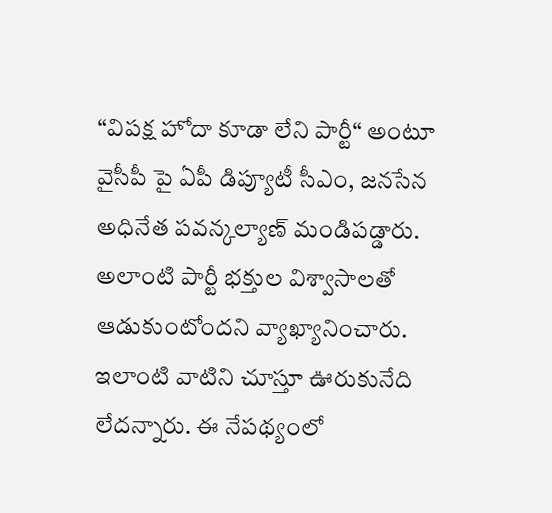“విపక్ష హోదా కూడా లేని పార్టీ“ అంటూ వైసీపీ పై ఏపీ డిప్యూటీ సీఎం, జనసేన అధినేత పవన్కల్యాణ్ మండిపడ్డారు. అలాంటి పార్టీ భక్తుల విశ్వాసాలతో ఆడుకుంటోందని వ్యాఖ్యానించారు. ఇలాంటి వాటిని చూస్తూ ఊరుకునేది లేదన్నారు. ఈ నేపథ్యంలో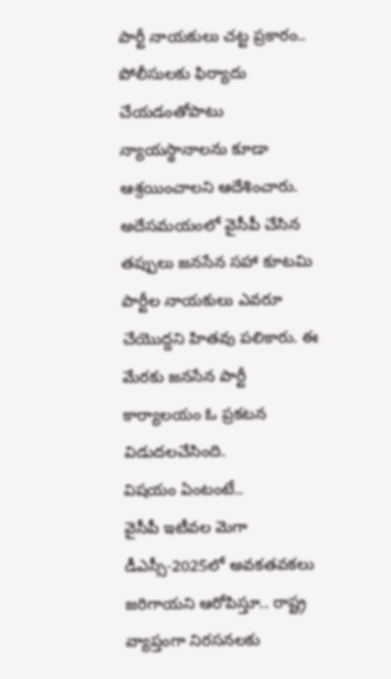పార్టీ నాయకులు చట్ట ప్రకారం.. పోలీసులకు ఫిర్యాదు చేయడంతోపాటు న్యాయస్థానాలను కూడా ఆశ్రయించాలని ఆదేశించారు. అదేసమయంలో వైసీపీ చేసిన తప్పులు జనసేన సహా కూటమి పార్టీల నాయకులు ఎవరూ చేయొద్దని హితవు పలికారు. ఈ మేరకు జనసేన పార్టీ కార్యాలయం ఓ ప్రకటన విడుదలచేసింది.
విషయం ఏంటంటే..
వైసీపీ ఇటీవల మెగా డీఎస్సీ-2025లో అవకతవకలు జరిగాయని ఆరోపిస్తూ.. రాష్ట్ర వ్యాప్తంగా నిరసనలకు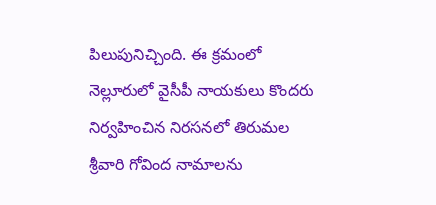పిలుపునిచ్చింది. ఈ క్రమంలో నెల్లూరులో వైసీపీ నాయకులు కొందరు నిర్వహించిన నిరసనలో తిరుమల శ్రీవారి గోవింద నామాలను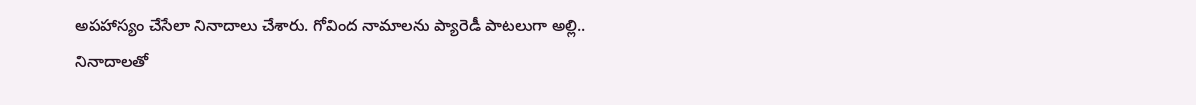అపహాస్యం చేసేలా నినాదాలు చేశారు. గోవింద నామాలను ప్యారెడీ పాటలుగా అల్లి.. నినాదాలతో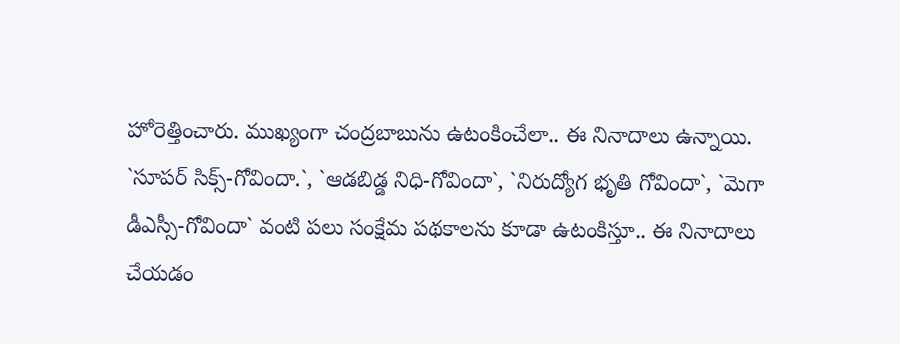హోరెత్తించారు. ముఖ్యంగా చంద్రబాబును ఉటంకించేలా.. ఈ నినాదాలు ఉన్నాయి. `సూపర్ సిక్స్-గోవిందా.`, `ఆడబిడ్డ నిధి-గోవిందా`, `నిరుద్యోగ భృతి గోవిందా`, `మెగా డీఎస్సీ-గోవిందా` వంటి పలు సంక్షేమ పథకాలను కూడా ఉటంకిస్తూ.. ఈ నినాదాలు చేయడం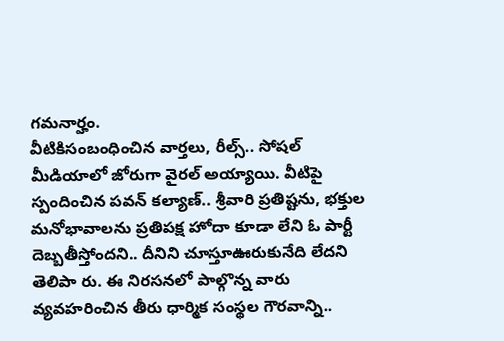గమనార్హం.
వీటికిసంబంధించిన వార్తలు, రీల్స్.. సోషల్ మీడియాలో జోరుగా వైరల్ అయ్యాయి. వీటిపై స్పందించిన పవన్ కల్యాణ్.. శ్రీవారి ప్రతిష్టను, భక్తుల మనోభావాలను ప్రతిపక్ష హోదా కూడా లేని ఓ పార్టీ దెబ్బతీస్తోందని.. దీనిని చూస్తూఊరుకునేది లేదని తెలిపా రు. ఈ నిరసనలో పాల్గొన్న వారు వ్యవహరించిన తీరు ధార్మిక సంస్థల గౌరవాన్ని..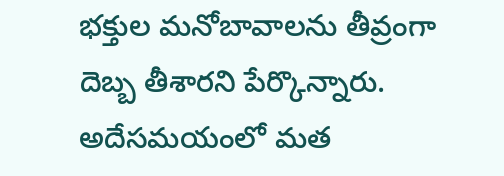భక్తుల మనోబావాలను తీవ్రంగా దెబ్బ తీశారని పేర్కొన్నారు. అదేసమయంలో మత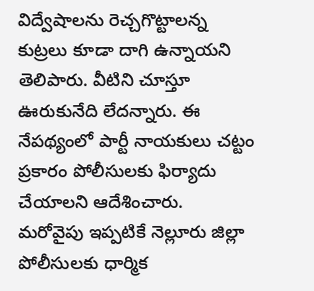విద్వేషాలను రెచ్చగొట్టాలన్న కుట్రలు కూడా దాగి ఉన్నాయని తెలిపారు. వీటిని చూస్తూ ఊరుకునేది లేదన్నారు. ఈ నేపథ్యంలో పార్టీ నాయకులు చట్టం ప్రకారం పోలీసులకు ఫిర్యాదు చేయాలని ఆదేశించారు.
మరోవైపు ఇప్పటికే నెల్లూరు జిల్లా పోలీసులకు ధార్మిక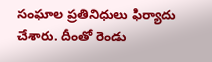సంఘాల ప్రతినిధులు ఫిర్యాదు చేశారు. దీంతో రెండు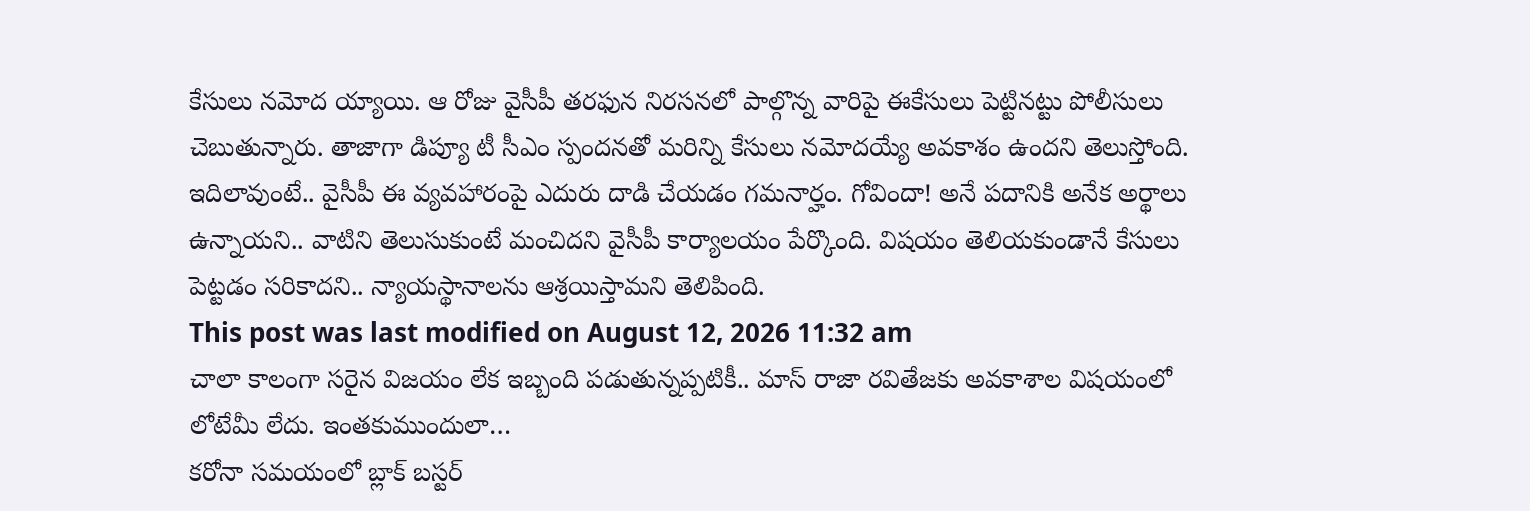కేసులు నమోద య్యాయి. ఆ రోజు వైసీపీ తరఫున నిరసనలో పాల్గొన్న వారిపై ఈకేసులు పెట్టినట్టు పోలీసులు చెబుతున్నారు. తాజాగా డిప్యూ టీ సీఎం స్పందనతో మరిన్ని కేసులు నమోదయ్యే అవకాశం ఉందని తెలుస్తోంది. ఇదిలావుంటే.. వైసీపీ ఈ వ్యవహారంపై ఎదురు దాడి చేయడం గమనార్హం. గోవిందా! అనే పదానికి అనేక అర్థాలు ఉన్నాయని.. వాటిని తెలుసుకుంటే మంచిదని వైసీపీ కార్యాలయం పేర్కొంది. విషయం తెలియకుండానే కేసులు పెట్టడం సరికాదని.. న్యాయస్థానాలను ఆశ్రయిస్తామని తెలిపింది.
This post was last modified on August 12, 2026 11:32 am
చాలా కాలంగా సరైన విజయం లేక ఇబ్బంది పడుతున్నప్పటికీ.. మాస్ రాజా రవితేజకు అవకాశాల విషయంలో లోటేమీ లేదు. ఇంతకుముందులా…
కరోనా సమయంలో బ్లాక్ బస్టర్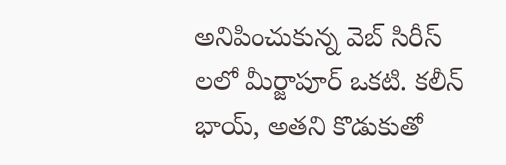అనిపించుకున్న వెబ్ సిరీస్ లలో మీర్జాపూర్ ఒకటి. కలీన్ భాయ్, అతని కొడుకుతో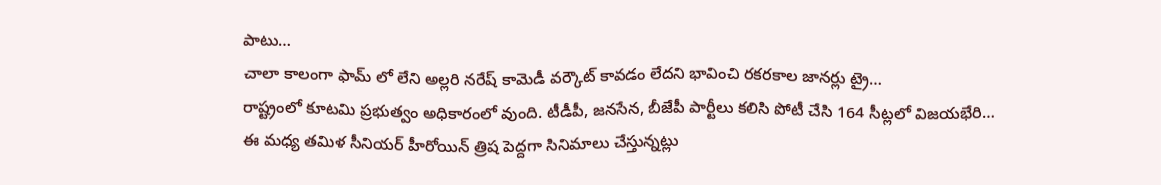పాటు…
చాలా కాలంగా ఫామ్ లో లేని అల్లరి నరేష్ కామెడీ వర్కౌట్ కావడం లేదని భావించి రకరకాల జానర్లు ట్రై…
రాష్ట్రంలో కూటమి ప్రభుత్వం అధికారంలో వుంది. టీడీపీ, జనసేన, బీజేపీ పార్టీలు కలిసి పోటీ చేసి 164 సీట్లలో విజయభేరి…
ఈ మధ్య తమిళ సీనియర్ హీరోయిన్ త్రిష పెద్దగా సినిమాలు చేస్తున్నట్లు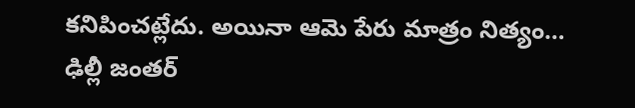కనిపించట్లేదు. అయినా ఆమె పేరు మాత్రం నిత్యం…
ఢిల్లీ జంతర్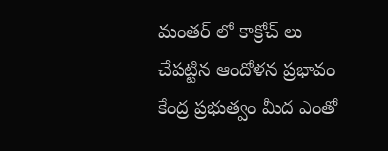మంతర్ లో కాక్రోచ్ లు చేపట్టిన ఆందోళన ప్రభావం కేంద్ర ప్రభుత్వం మీద ఎంతో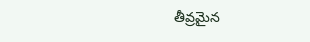తీవ్రమైన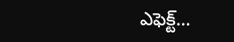ఎఫెక్ట్…